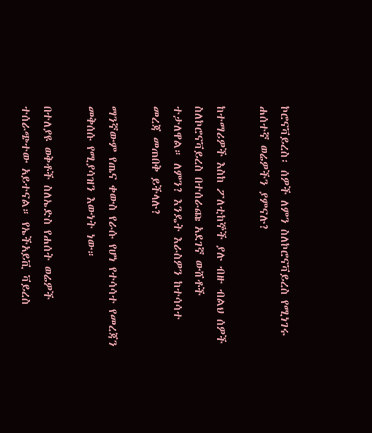ኮሮናቫይረስ፡ ሰዎች ለምን ስለኮሮናቫይረስ የሚነገሩ ሐሰተኛ ወሬዎችን ያምናሉ?

ከተማሪዎች እስከ ፖለቲከኞች ያሉ ብዙ ብልህ ሰዎች ስለኮሮናቫይረስ በተሰራጩ አደገኛ ውሸቶች ተታለዋል። ለምን? እንዴት እራስዎን ከተሳሳተ መረጃ መጠበቅ ይችላሉ?

ማንኛውም የጤና ቀውስ የራሱ የሆነ የተሳሳተ የመረጃን መቅሰሱ የሚያሳዝን እውነት ነው።

በተለያዩ ወቅቶች ስለኤድስ የሐሰት ወሬዎች ተሰራጭተው አይተናል። የኤችአይቪ ቫይረስ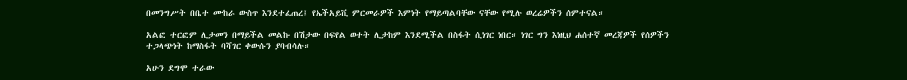በመንግሥት በቤተ ሙከራ ውስጥ እንደተፈጠረ፤ የኤችአይቪ ምርመራዎች እምነት የማይጣልባቸው ናቸው የሚሉ ወረሬዎችን ሰምተናል።

አልፎ ተርፎም ሊታመን በማይችል መልኩ በሽታው በፍየል ወተት ሊታከም እንደሚችል በስፋት ሲነገር ነበር። ነገር ግን እነዚህ ሐሰተኛ መረጃዎች የሰዎችን ተጋላጭነት ከማስፋት ባሻገር ቀውሱን ያባብሳሉ።

አሁን ደግሞ ተራው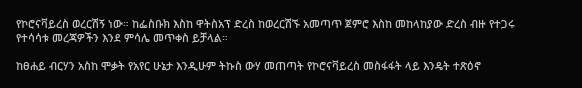የኮሮናቫይረስ ወረርሽኝ ነው። ከፌስቡክ እስከ ዋትስአፕ ድረስ ከወረርሽኙ አመጣጥ ጀምሮ እስከ መከላከያው ድረስ ብዙ የተጋሩ የተሳሳቱ መረጃዎችን እንደ ምሳሌ መጥቀስ ይቻላል።

ከፀሐይ ብርሃን አስከ ሞቃት የአየር ሁኔታ እንዲሁም ትኩስ ውሃ መጠጣት የኮሮናቫይረስ መስፋፋት ላይ እንዴት ተጽዕኖ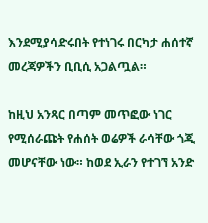እንደሚያሳድሩበት የተነገሩ በርካታ ሐሰተኛ መረጃዎችን ቢቢሲ አጋልጧል።

ከዚህ አንጻር በጣም መጥፎው ነገር የሚሰራጩት የሐሰት ወሬዎች ራሳቸው ጎጂ መሆናቸው ነው። ከወደ ኢራን የተገኘ አንድ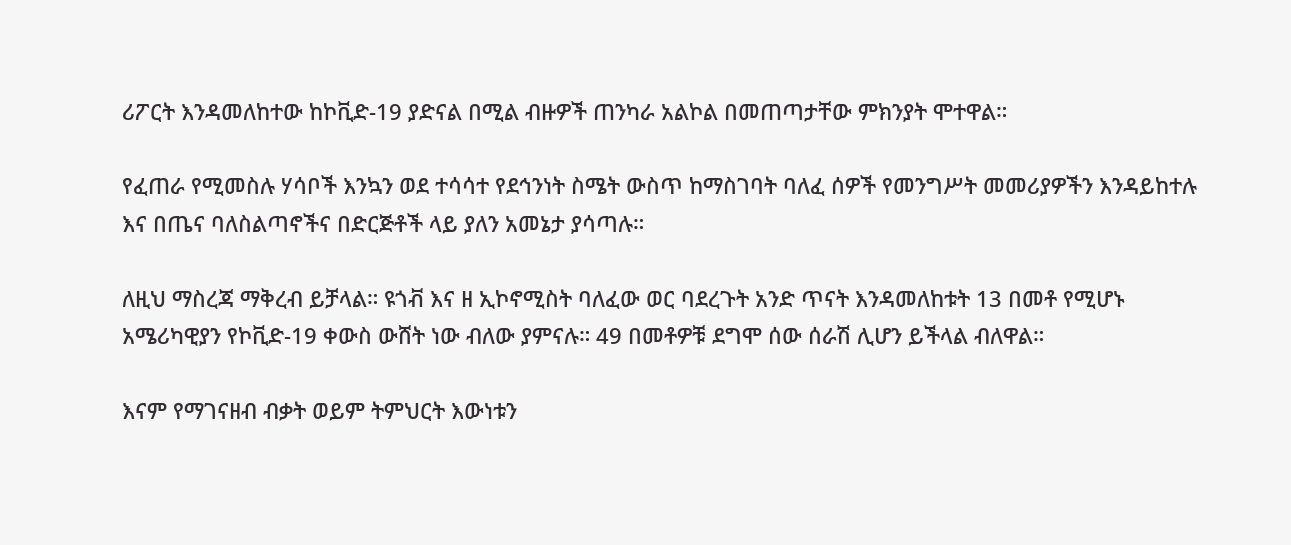ሪፖርት እንዳመለከተው ከኮቪድ-19 ያድናል በሚል ብዙዎች ጠንካራ አልኮል በመጠጣታቸው ምክንያት ሞተዋል።

የፈጠራ የሚመስሉ ሃሳቦች እንኳን ወደ ተሳሳተ የደኅንነት ስሜት ውስጥ ከማስገባት ባለፈ ሰዎች የመንግሥት መመሪያዎችን እንዳይከተሉ እና በጤና ባለስልጣኖችና በድርጅቶች ላይ ያለን አመኔታ ያሳጣሉ።

ለዚህ ማስረጃ ማቅረብ ይቻላል። ዩጎቭ እና ዘ ኢኮኖሚስት ባለፈው ወር ባደረጉት አንድ ጥናት እንዳመለከቱት 13 በመቶ የሚሆኑ አሜሪካዊያን የኮቪድ-19 ቀውስ ውሸት ነው ብለው ያምናሉ። 49 በመቶዎቹ ደግሞ ሰው ሰራሽ ሊሆን ይችላል ብለዋል።

እናም የማገናዘብ ብቃት ወይም ትምህርት እውነቱን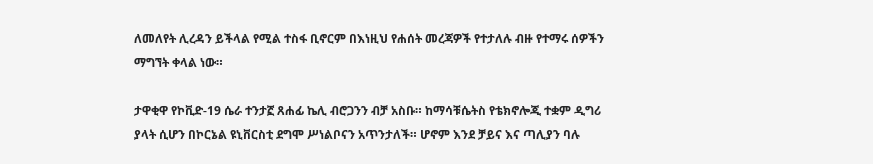ለመለየት ሊረዳን ይችላል የሚል ተስፋ ቢኖርም በእነዚህ የሐሰት መረጃዎች የተታለሉ ብዙ የተማሩ ሰዎችን ማግኘት ቀላል ነው።

ታዋቂዋ የኮቪድ-19 ሴራ ተንታኟ ጸሐፊ ኬሊ ብሮጋንን ብቻ አስቡ። ከማሳቹሴትስ የቴክኖሎጂ ተቋም ዲግሪ ያላት ሲሆን በኮርኔል ዩኒቨርስቲ ደግሞ ሥነልቦናን አጥንታለች። ሆኖም እንደ ቻይና እና ጣሊያን ባሉ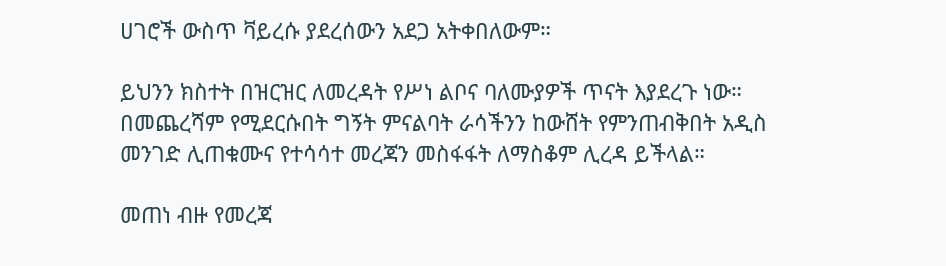ሀገሮች ውስጥ ቫይረሱ ያደረሰውን አደጋ አትቀበለውም።

ይህንን ክስተት በዝርዝር ለመረዳት የሥነ ልቦና ባለሙያዎች ጥናት እያደረጉ ነው። በመጨረሻም የሚደርሱበት ግኝት ምናልባት ራሳችንን ከውሸት የምንጠብቅበት አዲስ መንገድ ሊጠቁሙና የተሳሳተ መረጃን መስፋፋት ለማስቆም ሊረዳ ይችላል።

መጠነ ብዙ የመረጃ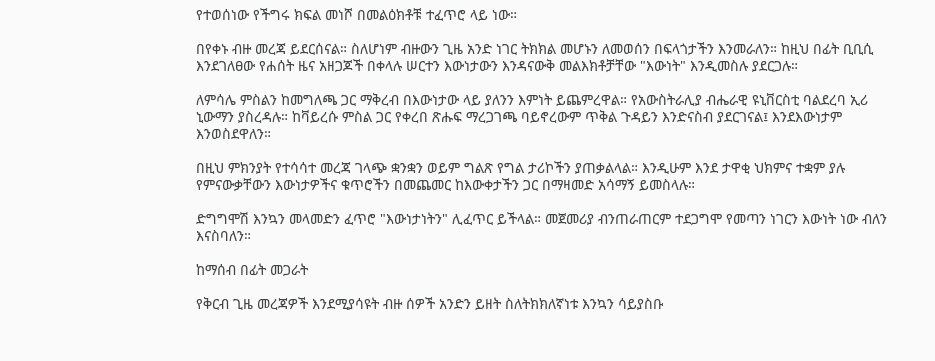የተወሰነው የችግሩ ክፍል መነሾ በመልዕክቶቹ ተፈጥሮ ላይ ነው።

በየቀኑ ብዙ መረጃ ይደርሰናል። ስለሆነም ብዙውን ጊዜ አንድ ነገር ትክክል መሆኑን ለመወሰን በፍላጎታችን እንመራለን። ከዚህ በፊት ቢቢሲ እንደገለፀው የሐሰት ዜና አዘጋጆች በቀላሉ ሠርተን እውነታውን እንዳናውቅ መልእክቶቻቸው "እውነት" እንዲመስሉ ያደርጋሉ።

ለምሳሌ ምስልን ከመግለጫ ጋር ማቅረብ በእውነታው ላይ ያለንን እምነት ይጨምረዋል። የአውስትራሊያ ብሔራዊ ዩኒቨርስቲ ባልደረባ ኢሪ ኒውማን ያስረዳሉ። ከቫይረሱ ምስል ጋር የቀረበ ጽሑፍ ማረጋገጫ ባይኖረውም ጥቅል ጉዳይን እንድናስብ ያደርገናል፤ እንደእውነታም እንወስደዋለን።

በዚህ ምክንያት የተሳሳተ መረጃ ገላጭ ቋንቋን ወይም ግልጽ የግል ታሪኮችን ያጠቃልላል። እንዲሁም እንደ ታዋቂ ህክምና ተቋም ያሉ የምናውቃቸውን እውነታዎችና ቁጥሮችን በመጨመር ከእውቀታችን ጋር በማዛመድ አሳማኝ ይመስላሉ።

ድግግሞሽ እንኳን መላመድን ፈጥሮ "እውነታነትን" ሊፈጥር ይችላል። መጀመሪያ ብንጠራጠርም ተደጋግሞ የመጣን ነገርን እውነት ነው ብለን እናስባለን።

ከማሰብ በፊት መጋራት

የቅርብ ጊዜ መረጃዎች እንደሚያሳዩት ብዙ ሰዎች አንድን ይዘት ስለትክክለኛነቱ እንኳን ሳይያስቡ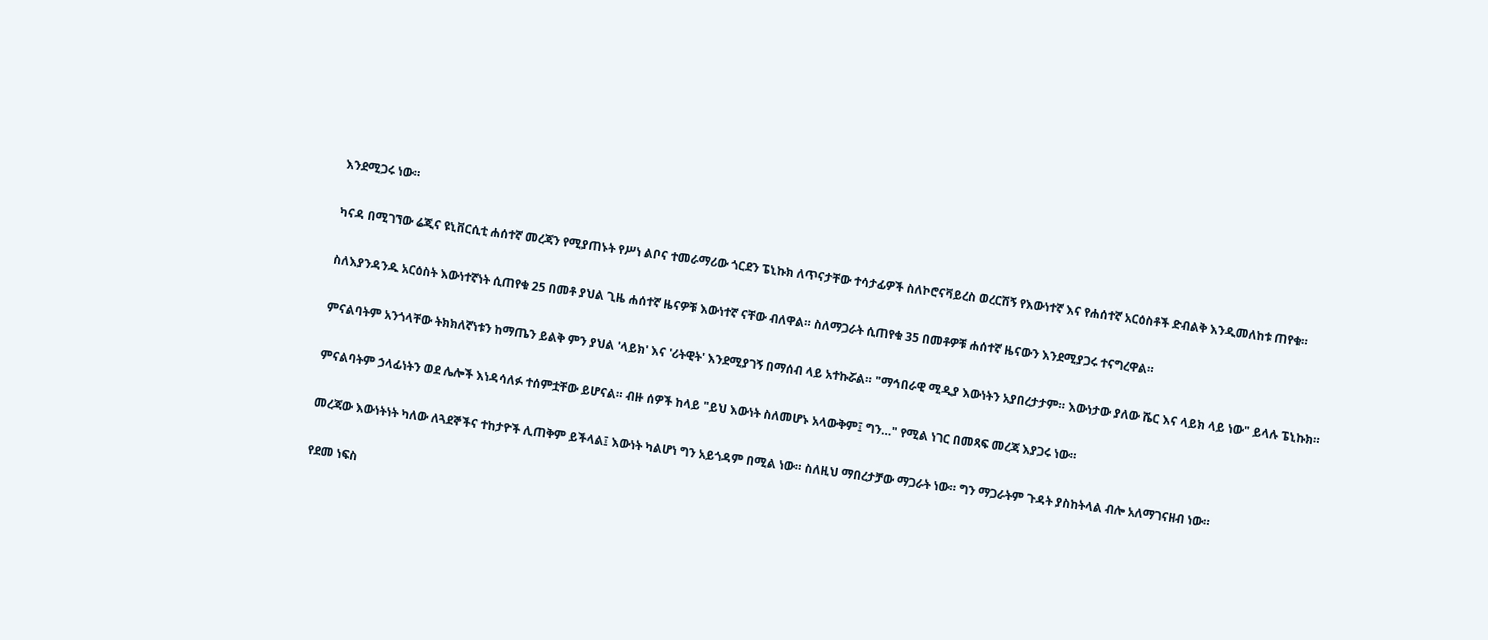እንደሚጋሩ ነው።

ካናዳ በሚገኘው ሬጂና ዩኒቨርሲቲ ሐሰተኛ መረጃን የሚያጠኑት የሥነ ልቦና ተመራማሪው ጎርደን ፔኒኩክ ለጥናታቸው ተሳታፊዎች ስለኮሮናቫይረስ ወረርሽኝ የእውነተኛ እና የሐሰተኛ አርዕስቶች ድብልቅ እንዲመለከቱ ጠየቁ።

ስለእያንዳንዱ አርዕስት እውነተኛነት ሲጠየቁ 25 በመቶ ያህል ጊዜ ሐሰተኛ ዜናዎቹ እውነተኛ ናቸው ብለዋል። ስለማጋራት ሲጠየቁ 35 በመቶዎቹ ሐሰተኛ ዜናውን እንደሚያጋሩ ተናግረዋል።

ምናልባትም አንጎላቸው ትክክለኛነቱን ከማጤን ይልቅ ምን ያህል 'ላይክ' እና 'ሪትዊት' እንደሚያገኝ በማሰብ ላይ አተኩሯል። "ማኅበራዊ ሚዲያ እውነትን አያበረታታም። እውነታው ያለው ሼር እና ላይክ ላይ ነው" ይላሉ ፔኒኩክ።

ምናልባትም ኃላፊነትን ወደ ሌሎች እነዳሳለፉ ተሰምቷቸው ይሆናል። ብዙ ሰዎች ከላይ "ይህ እውነት ስለመሆኑ አላውቅም፤ ግን…" የሚል ነገር በመጻፍ መረጃ እያጋሩ ነው።

መረጃው እውነትነት ካለው ለጓደኞችና ተከታዮች ሊጠቅም ይችላል፤ እውነት ካልሆነ ግን አይጎዳም በሚል ነው። ስለዚህ ማበረታቻው ማጋራት ነው። ግን ማጋራትም ጉዳት ያስከትላል ብሎ አለማገናዘብ ነው።

የደመ ነፍስ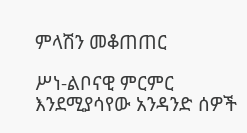ምላሽን መቆጠጠር

ሥነ-ልቦናዊ ምርምር እንደሚያሳየው አንዳንድ ሰዎች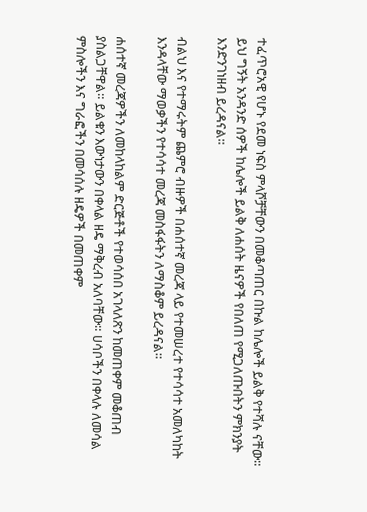ተፈጥሮአዊ የሆኑ የደመ ነፍስ ምላሾቻቸውን በመቆጣጠር በኩል ከሌሎች ይልቅ የተሻሉ ናቸው። ይህ ግኝት አንዳንድ ሰዎች ከሌሎች ይልቅ ለሐሰት ዜናዎች የበለጠ የሚጋለጡበትን ምክንያት እንድንገነዘብ ይረዳናል።

ብልህ እና የተማሩትም ጨምሮ ብዙዎች በሐሰተኛ መረጃ ላይ የተመሠረተ የተሳሳተ አመለካከት እንዳላቸው ማወቃችን የተሳሳተ መረጃ መስፋፋትን ለማስቆም ይረዳናል።

ሐሰተኛ መረጃዎችን ለመከላከልም ድርጅቶች የተወሳሰበ አገላለጽን ከመጠቀም መቆጠብ ያስልጋቸዋል። ይልቁን እውነታውን በቀላል ዘዴ ማቅረብ አለባቸው። ሀሳቦችን በቀላሉ ለመሳል ምስሎችን እና ግራፎችን በመሳሰሉ ዘዴዎች በመጠቀም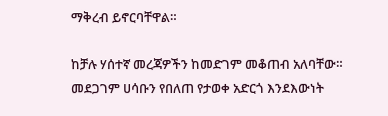ማቅረብ ይኖርባቸዋል።

ከቻሉ ሃሰተኛ መረጃዎችን ከመድገም መቆጠብ አለባቸው። መደጋገም ሀሳቡን የበለጠ የታወቀ አድርጎ እንደእውነት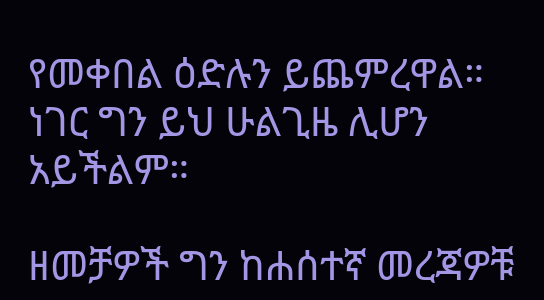የመቀበል ዕድሉን ይጨምረዋል። ነገር ግን ይህ ሁልጊዜ ሊሆን አይችልም።

ዘመቻዎች ግን ከሐሰተኛ መረጃዎቹ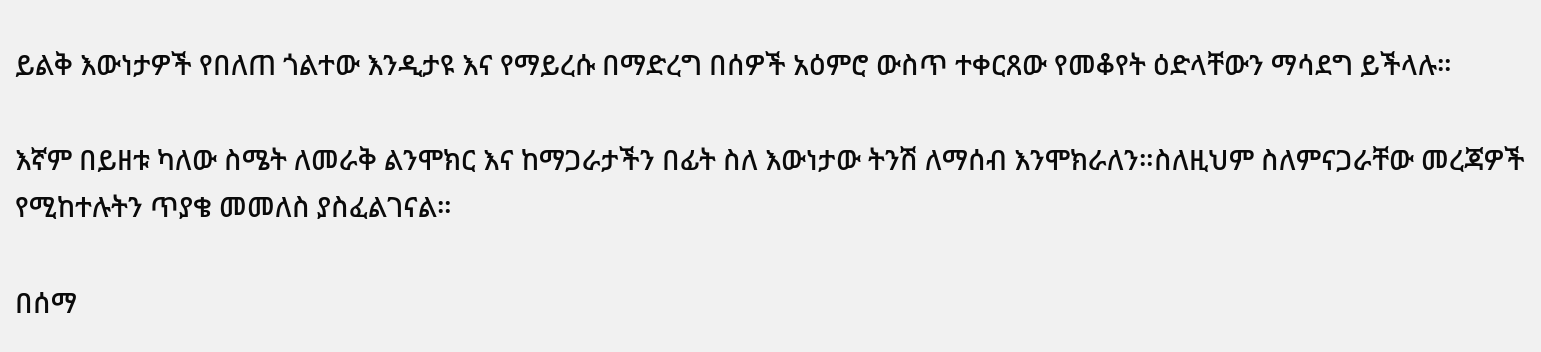ይልቅ እውነታዎች የበለጠ ጎልተው እንዲታዩ እና የማይረሱ በማድረግ በሰዎች አዕምሮ ውስጥ ተቀርጸው የመቆየት ዕድላቸውን ማሳደግ ይችላሉ።

እኛም በይዘቱ ካለው ስሜት ለመራቅ ልንሞክር እና ከማጋራታችን በፊት ስለ እውነታው ትንሽ ለማሰብ እንሞክራለን።ስለዚህም ስለምናጋራቸው መረጃዎች የሚከተሉትን ጥያቄ መመለስ ያስፈልገናል።

በሰማ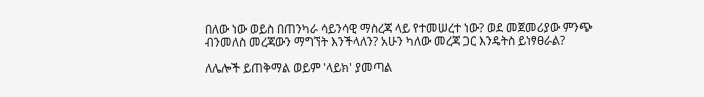በለው ነው ወይስ በጠንካራ ሳይንሳዊ ማስረጃ ላይ የተመሠረተ ነው? ወደ መጀመሪያው ምንጭ ብንመለስ መረጃውን ማግኘት እንችላለን? አሁን ካለው መረጃ ጋር እንዴትስ ይነፃፀራል?

ለሌሎች ይጠቅማል ወይም 'ላይክ' ያመጣል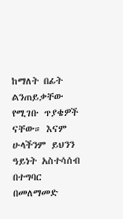ከማለት በፊት ልንጠይቃቸው የሚገቡ ጥያቄዎች ናቸው። እናም ሁላችንም ይህንን ዓይነት አስተሳሰብ በተግባር በመለማመድ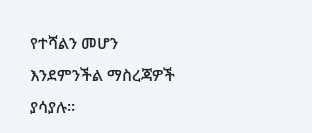የተሻልን መሆን እንደምንችል ማስረጃዎች ያሳያሉ።